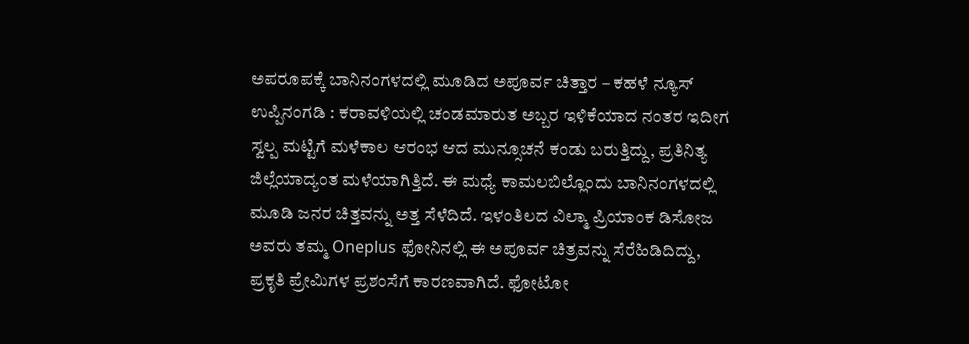ಅಪರೂಪಕ್ಕೆ ಬಾನಿನಂಗಳದಲ್ಲಿ ಮೂಡಿದ ಅಪೂರ್ವ ಚಿತ್ತಾರ – ಕಹಳೆ ನ್ಯೂಸ್
ಉಪ್ಪಿನಂಗಡಿ : ಕರಾವಳಿಯಲ್ಲಿ ಚಂಡಮಾರುತ ಅಬ್ಬರ ಇಳಿಕೆಯಾದ ನಂತರ ಇದೀಗ ಸ್ವಲ್ಪ ಮಟ್ಟಿಗೆ ಮಳೆಕಾಲ ಆರಂಭ ಆದ ಮುನ್ಸೂಚನೆ ಕಂಡು ಬರುತ್ತಿದ್ದು, ಪ್ರತಿನಿತ್ಯ ಜಿಲ್ಲೆಯಾದ್ಯಂತ ಮಳೆಯಾಗಿತ್ತಿದೆ. ಈ ಮಧ್ಯೆ ಕಾಮಲಬಿಲ್ಲೊಂದು ಬಾನಿನಂಗಳದಲ್ಲಿ ಮೂಡಿ ಜನರ ಚಿತ್ತವನ್ನು ಅತ್ತ ಸೆಳೆದಿದೆ. ಇಳಂತಿಲದ ವಿಲ್ಮಾ ಪ್ರಿಯಾಂಕ ಡಿಸೋಜ ಅವರು ತಮ್ಮ Oneplus ಫೋನಿನಲ್ಲಿ ಈ ಅಪೂರ್ವ ಚಿತ್ರವನ್ನು ಸೆರೆಹಿಡಿದಿದ್ದು, ಪ್ರಕೃತಿ ಪ್ರೇಮಿಗಳ ಪ್ರಶಂಸೆಗೆ ಕಾರಣವಾಗಿದೆ. ಫೋಟೋ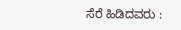ಸೆರೆ ಹಿಡಿದವರು :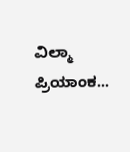ವಿಲ್ಮಾ ಪ್ರಿಯಾಂಕ...